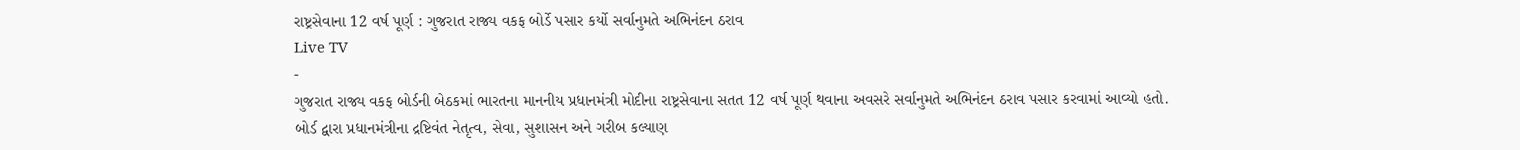રાષ્ટ્રસેવાના 12 વર્ષ પૂર્ણ : ગુજરાત રાજ્ય વકફ બોર્ડે પસાર કર્યો સર્વાનુમતે અભિનંદન ઠરાવ
Live TV
-
ગુજરાત રાજ્ય વકફ બોર્ડની બેઠકમાં ભારતના માનનીય પ્રધાનમંત્રી મોદીના રાષ્ટ્રસેવાના સતત 12 વર્ષ પૂર્ણ થવાના અવસરે સર્વાનુમતે અભિનંદન ઠરાવ પસાર કરવામાં આવ્યો હતો.
બોર્ડ દ્વારા પ્રધાનમંત્રીના દ્રષ્ટિવંત નેતૃત્વ, સેવા, સુશાસન અને ગરીબ કલ્યાણ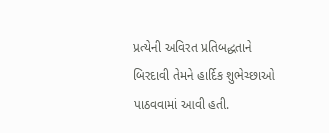પ્રત્યેની અવિરત પ્રતિબદ્ધતાને બિરદાવી તેમને હાર્દિક શુભેચ્છાઓ પાઠવવામાં આવી હતી.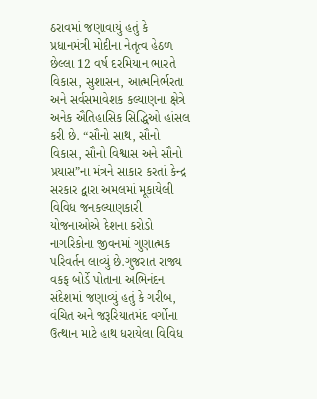ઠરાવમાં જણાવાયું હતું કે પ્રધાનમંત્રી મોદીના નેતૃત્વ હેઠળ છેલ્લા 12 વર્ષ દરમિયાન ભારતે વિકાસ, સુશાસન, આત્મનિર્ભરતા અને સર્વસમાવેશક કલ્યાણના ક્ષેત્રે અનેક ઐતિહાસિક સિદ્ધિઓ હાંસલ કરી છે. “સૌનો સાથ, સૌનો વિકાસ, સૌનો વિશ્વાસ અને સૌનો પ્રયાસ”ના મંત્રને સાકાર કરતાં કેન્દ્ર સરકાર દ્વારા અમલમાં મૂકાયેલી વિવિધ જનકલ્યાણકારી યોજનાઓએ દેશના કરોડો નાગરિકોના જીવનમાં ગુણાત્મક પરિવર્તન લાવ્યું છે.ગુજરાત રાજ્ય વકફ બોર્ડે પોતાના અભિનંદન સંદેશમાં જણાવ્યું હતું કે ગરીબ, વંચિત અને જરૂરિયાતમંદ વર્ગોના ઉત્થાન માટે હાથ ધરાયેલા વિવિધ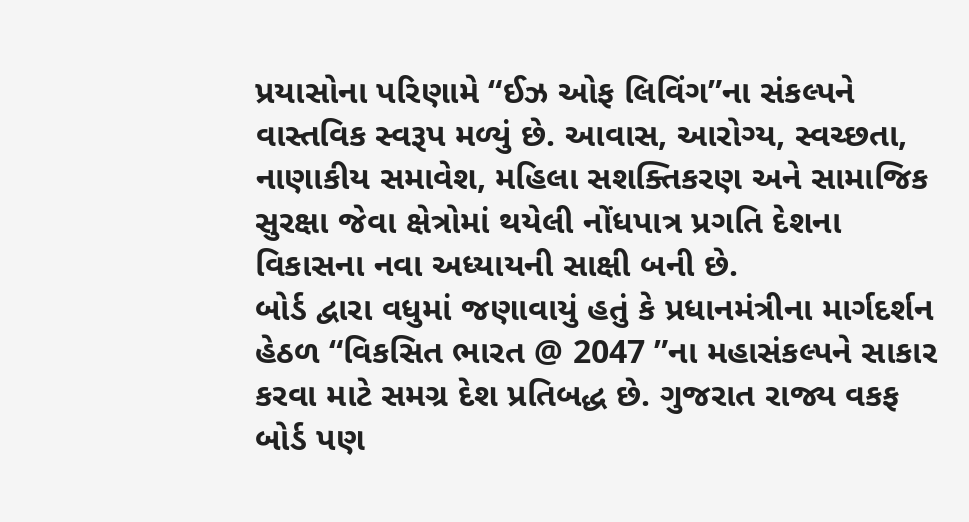પ્રયાસોના પરિણામે “ઈઝ ઓફ લિવિંગ”ના સંકલ્પને વાસ્તવિક સ્વરૂપ મળ્યું છે. આવાસ, આરોગ્ય, સ્વચ્છતા, નાણાકીય સમાવેશ, મહિલા સશક્તિકરણ અને સામાજિક સુરક્ષા જેવા ક્ષેત્રોમાં થયેલી નોંધપાત્ર પ્રગતિ દેશના વિકાસના નવા અધ્યાયની સાક્ષી બની છે.
બોર્ડ દ્વારા વધુમાં જણાવાયું હતું કે પ્રધાનમંત્રીના માર્ગદર્શન હેઠળ “વિકસિત ભારત @ 2047 ”ના મહાસંકલ્પને સાકાર કરવા માટે સમગ્ર દેશ પ્રતિબદ્ધ છે. ગુજરાત રાજ્ય વકફ બોર્ડ પણ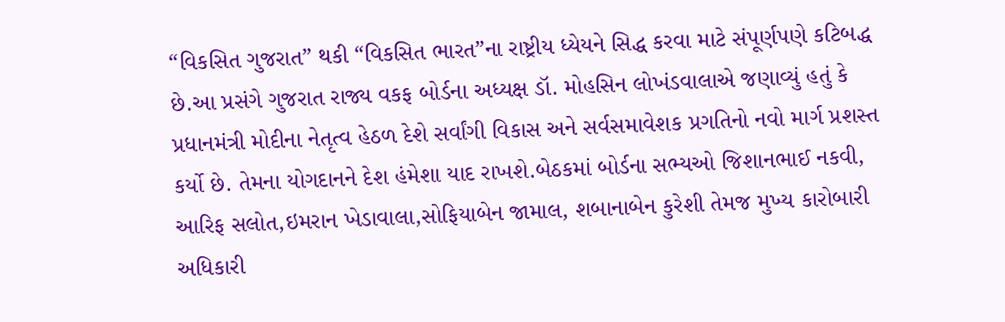“વિકસિત ગુજરાત” થકી “વિકસિત ભારત”ના રાષ્ટ્રીય ધ્યેયને સિદ્ધ કરવા માટે સંપૂર્ણપણે કટિબદ્ધ છે.આ પ્રસંગે ગુજરાત રાજ્ય વકફ બોર્ડના અધ્યક્ષ ડૉ. મોહસિન લોખંડવાલાએ જણાવ્યું હતું કે પ્રધાનમંત્રી મોદીના નેતૃત્વ હેઠળ દેશે સર્વાંગી વિકાસ અને સર્વસમાવેશક પ્રગતિનો નવો માર્ગ પ્રશસ્ત કર્યો છે. તેમના યોગદાનને દેશ હંમેશા યાદ રાખશે.બેઠકમાં બોર્ડના સભ્યઓ જિશાનભાઈ નકવી, આરિફ સલોત,ઇમરાન ખેડાવાલા,સોફિયાબેન જામાલ, શબાનાબેન કુરેશી તેમજ મુખ્ય કારોબારી અધિકારી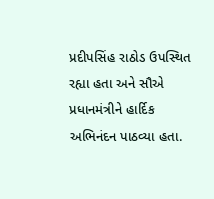પ્રદીપસિંહ રાઠોડ ઉપસ્થિત રહ્યા હતા અને સૌએ પ્રધાનમંત્રીને હાર્દિક અભિનંદન પાઠવ્યા હતા.